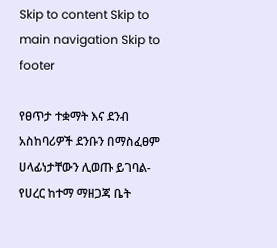Skip to content Skip to main navigation Skip to footer

የፀጥታ ተቋማት እና ደንብ አስከባሪዎች ደንቡን በማስፈፀም ሀላፊነታቸውን ሊወጡ ይገባል-የሀረር ከተማ ማዘጋጃ ቤት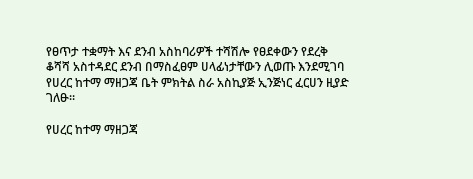የፀጥታ ተቋማት እና ደንብ አስከባሪዎች ተሻሽሎ የፀደቀውን የደረቅ ቆሻሻ አስተዳደር ደንብ በማስፈፀም ሀላፊነታቸውን ሊወጡ እንደሚገባ የሀረር ከተማ ማዘጋጃ ቤት ምክትል ስራ አስኪያጅ ኢንጅነር ፈርሀን ዚያድ ገለፁ።

የሀረር ከተማ ማዘጋጃ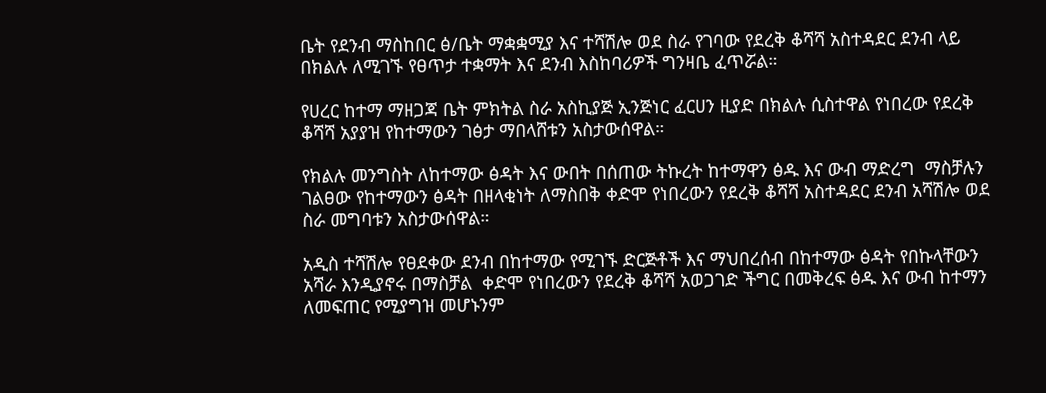ቤት የደንብ ማስከበር ፅ/ቤት ማቋቋሚያ እና ተሻሽሎ ወደ ስራ የገባው የደረቅ ቆሻሻ አስተዳደር ደንብ ላይ በክልሉ ለሚገኙ የፀጥታ ተቋማት እና ደንብ እስከባሪዎች ግንዛቤ ፈጥሯል።

የሀረር ከተማ ማዘጋጃ ቤት ምክትል ስራ አስኪያጅ ኢንጅነር ፈርሀን ዚያድ በክልሉ ሲስተዋል የነበረው የደረቅ ቆሻሻ አያያዝ የከተማውን ገፅታ ማበላሸቱን አስታውሰዋል።

የክልሉ መንግስት ለከተማው ፅዳት እና ውበት በሰጠው ትኩረት ከተማዋን ፅዱ እና ውብ ማድረግ  ማስቻሉን ገልፀው የከተማውን ፅዳት በዘላቂነት ለማስበቅ ቀድሞ የነበረውን የደረቅ ቆሻሻ አስተዳደር ደንብ አሻሽሎ ወደ ስራ መግባቱን አስታውሰዋል።

አዲስ ተሻሽሎ የፀደቀው ደንብ በከተማው የሚገኙ ድርጅቶች እና ማህበረሰብ በከተማው ፅዳት የበኩላቸውን አሻራ እንዲያኖሩ በማስቻል  ቀድሞ የነበረውን የደረቅ ቆሻሻ አወጋገድ ችግር በመቅረፍ ፅዱ እና ውብ ከተማን ለመፍጠር የሚያግዝ መሆኑንም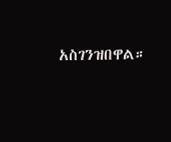አስገንዝበዋል።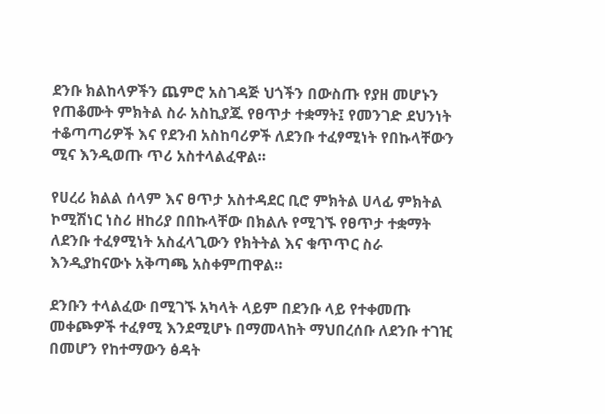ደንቡ ክልከላዎችን ጨምሮ አስገዳጅ ህጎችን በውስጡ የያዘ መሆኑን የጠቆሙት ምክትል ስራ አስኪያጁ የፀጥታ ተቋማት፤ የመንገድ ደህንነት ተቆጣጣሪዎች እና የደንብ አስከባሪዎች ለደንቡ ተፈፃሚነት የበኩላቸውን ሚና እንዲወጡ ጥሪ አስተላልፈዋል።

የሀረሪ ክልል ሰላም እና ፀጥታ አስተዳደር ቢሮ ምክትል ሀላፊ ምክትል ኮሚሽነር ነስሪ ዘከሪያ በበኩላቸው በክልሉ የሚገኙ የፀጥታ ተቋማት ለደንቡ ተፈፃሚነት አስፈላጊውን የክትትል እና ቁጥጥር ስራ እንዲያከናውኑ አቅጣጫ አስቀምጠዋል።

ደንቡን ተላልፈው በሚገኙ አካላት ላይም በደንቡ ላይ የተቀመጡ መቀጮዎች ተፈፃሚ እንደሚሆኑ በማመላከት ማህበረሰቡ ለደንቡ ተገዢ በመሆን የከተማውን ፅዳት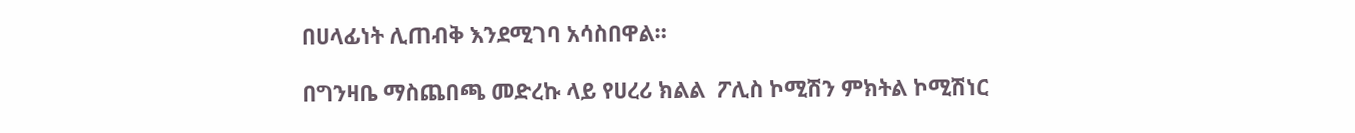በሀላፊነት ሊጠብቅ እንደሚገባ አሳስበዋል።

በግንዛቤ ማስጨበጫ መድረኩ ላይ የሀረሪ ክልል  ፖሊስ ኮሚሽን ምክትል ኮሚሽነር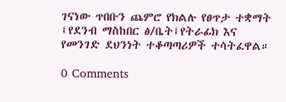ገናነው ጥበቡን ጨምሮ የክልሉ የፀጥታ ተቋማት ፤የደንብ ማስከበር ፅ/ቤት፤የትራፊክ እና የመንገድ ደህንነት ተቆጣጣሪዎች ተሳትፈዋል።

0 Comments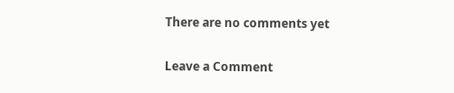There are no comments yet

Leave a Comment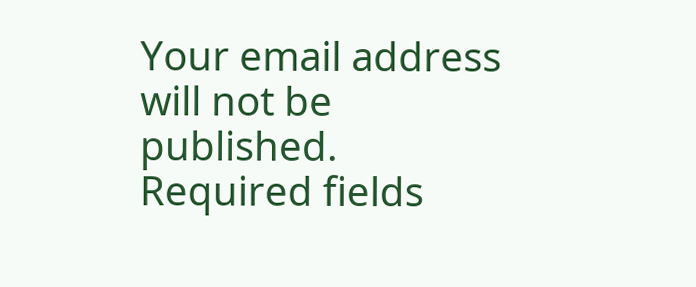Your email address will not be published. Required fields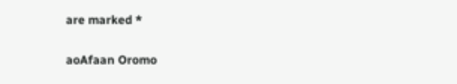are marked *

aoAfaan Oromo